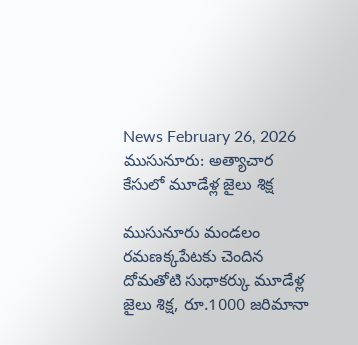News February 26, 2026
ముసునూరు: అత్యాచార కేసులో మూడేళ్ల జైలు శిక్ష

ముసునూరు మండలం రమణక్కపేటకు చెందిన దోమతోటి సుధాకర్కు మూడేళ్ల జైలు శిక్ష, రూ.1000 జరిమానా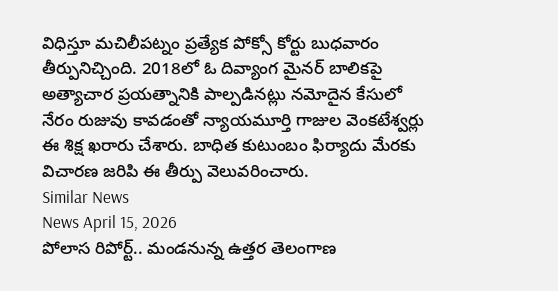విధిస్తూ మచిలీపట్నం ప్రత్యేక పోక్సో కోర్టు బుధవారం తీర్పునిచ్చింది. 2018లో ఓ దివ్యాంగ మైనర్ బాలికపై అత్యాచార ప్రయత్నానికి పాల్పడినట్లు నమోదైన కేసులో నేరం రుజువు కావడంతో న్యాయమూర్తి గాజుల వెంకటేశ్వర్లు ఈ శిక్ష ఖరారు చేశారు. బాధిత కుటుంబం ఫిర్యాదు మేరకు విచారణ జరిపి ఈ తీర్పు వెలువరించారు.
Similar News
News April 15, 2026
పోలాస రిపోర్ట్.. మండనున్న ఉత్తర తెలంగాణ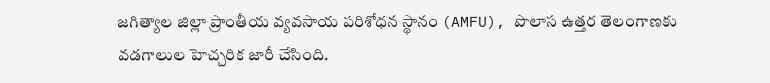జగిత్యాల జిల్లా ప్రాంతీయ వ్యవసాయ పరిశోధన స్థానం (AMFU), పొలాస ఉత్తర తెలంగాణకు వడగాలుల హెచ్చరిక జారీ చేసింది.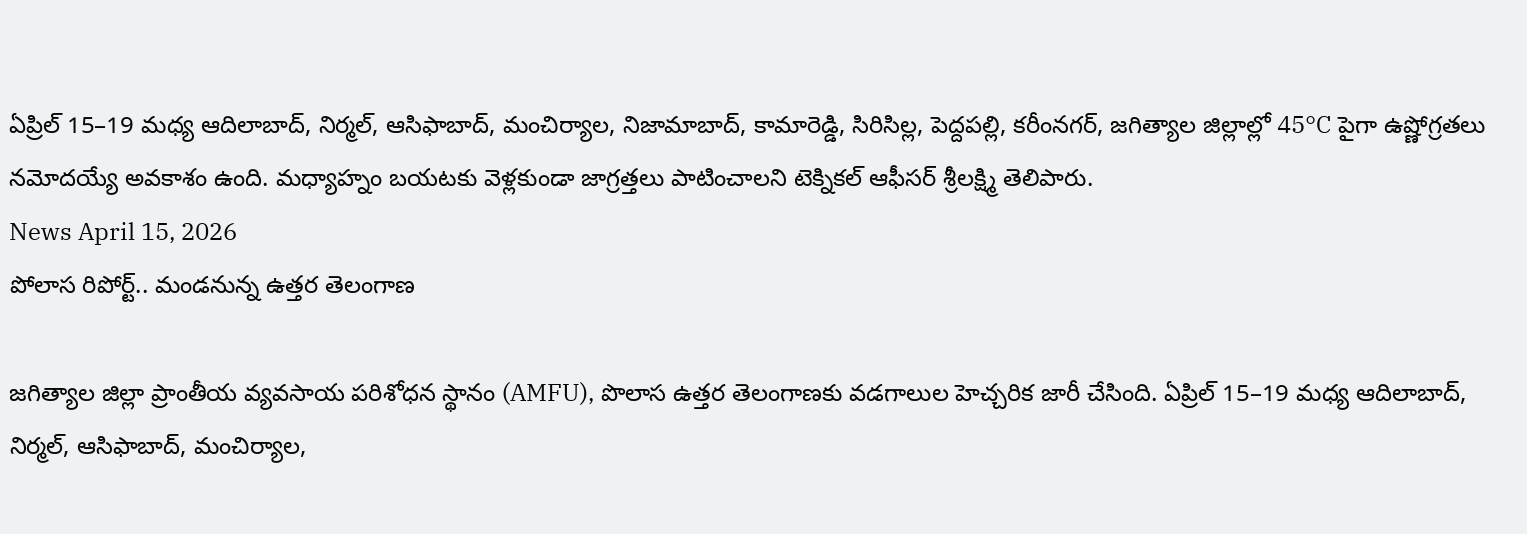ఏప్రిల్ 15–19 మధ్య ఆదిలాబాద్, నిర్మల్, ఆసిఫాబాద్, మంచిర్యాల, నిజామాబాద్, కామారెడ్డి, సిరిసిల్ల, పెద్దపల్లి, కరీంనగర్, జగిత్యాల జిల్లాల్లో 45°C పైగా ఉష్ణోగ్రతలు నమోదయ్యే అవకాశం ఉంది. మధ్యాహ్నం బయటకు వెళ్లకుండా జాగ్రత్తలు పాటించాలని టెక్నికల్ ఆఫీసర్ శ్రీలక్ష్మి తెలిపారు.
News April 15, 2026
పోలాస రిపోర్ట్.. మండనున్న ఉత్తర తెలంగాణ

జగిత్యాల జిల్లా ప్రాంతీయ వ్యవసాయ పరిశోధన స్థానం (AMFU), పొలాస ఉత్తర తెలంగాణకు వడగాలుల హెచ్చరిక జారీ చేసింది. ఏప్రిల్ 15–19 మధ్య ఆదిలాబాద్, నిర్మల్, ఆసిఫాబాద్, మంచిర్యాల,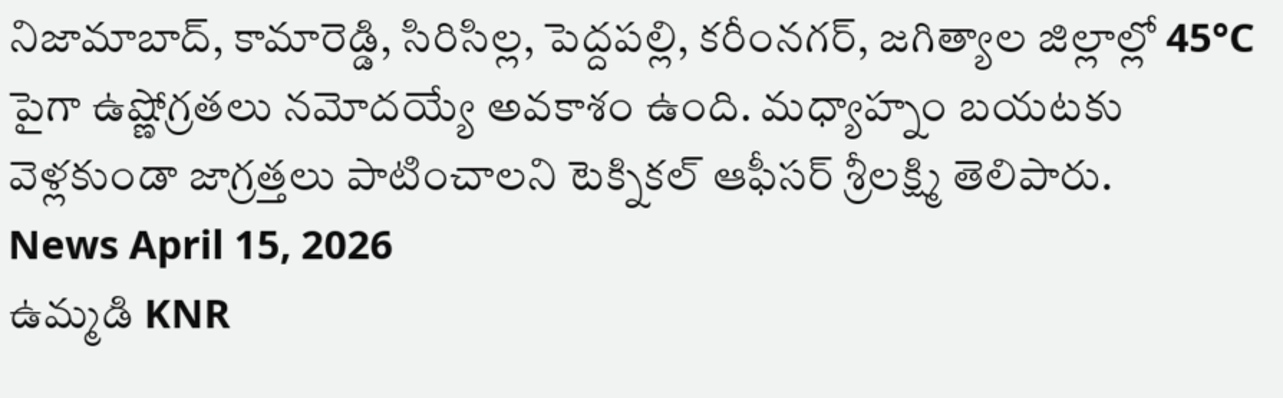నిజామాబాద్, కామారెడ్డి, సిరిసిల్ల, పెద్దపల్లి, కరీంనగర్, జగిత్యాల జిల్లాల్లో 45°C పైగా ఉష్ణోగ్రతలు నమోదయ్యే అవకాశం ఉంది. మధ్యాహ్నం బయటకు వెళ్లకుండా జాగ్రత్తలు పాటించాలని టెక్నికల్ ఆఫీసర్ శ్రీలక్ష్మి తెలిపారు.
News April 15, 2026
ఉమ్మడి KNR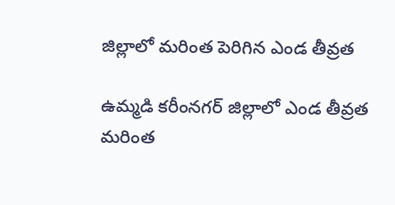జిల్లాలో మరింత పెరిగిన ఎండ తీవ్రత

ఉమ్మడి కరీంనగర్ జిల్లాలో ఎండ తీవ్రత మరింత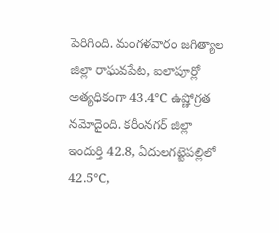పెరిగింది. మంగళవారం జగిత్యాల జిల్లా రాఘవపేట, ఐలాపూర్లో అత్యధికంగా 43.4℃ ఉష్ణోగ్రత నమోదైంది. కరీంనగర్ జిల్లా ఇందుర్తి 42.8, ఏదులగట్టెపల్లిలో 42.5℃,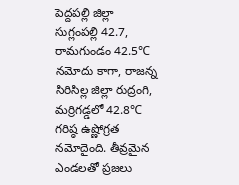పెద్దపల్లి జిల్లా సుగ్లంపల్లి 42.7, రామగుండం 42.5℃ నమోదు కాగా, రాజన్న సిరిసిల్ల జిల్లా రుద్రంగి, మర్రిగడ్డలో 42.8℃ గరిష్ఠ ఉష్ణోగ్రత నమోదైంది. తీవ్రమైన ఎండలతో ప్రజలు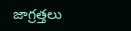జాగ్రత్తలు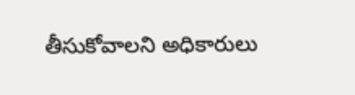తీసుకోవాలని అధికారులు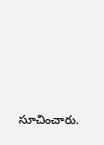సూచించారు.